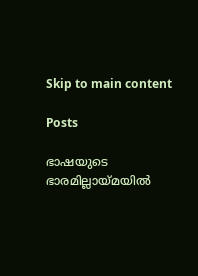Skip to main content

Posts

ഭാഷയുടെ ഭാരമില്ലായ്മയിൽ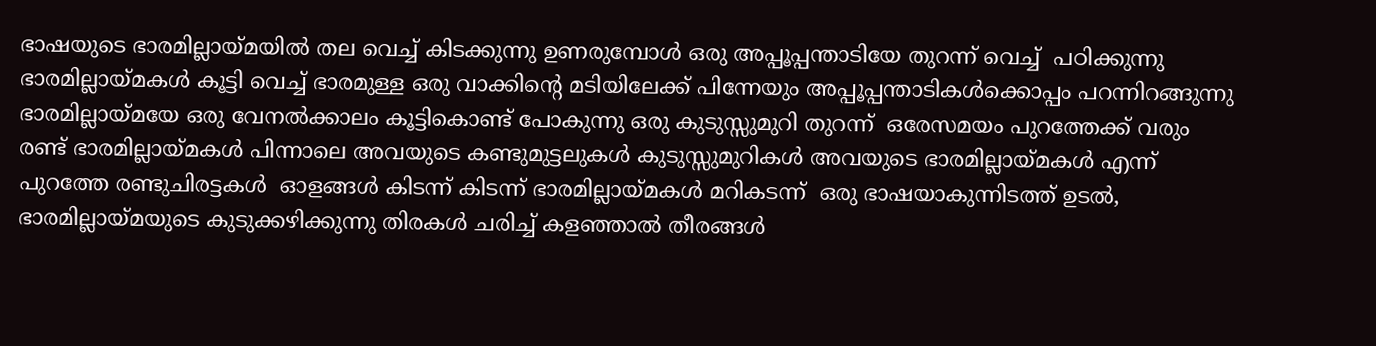ഭാഷയുടെ ഭാരമില്ലായ്‌മയിൽ തല വെച്ച് കിടക്കുന്നു ഉണരുമ്പോൾ ഒരു അപ്പൂപ്പന്താടിയേ തുറന്ന് വെച്ച്  പഠിക്കുന്നു ഭാരമില്ലായ്മകൾ കൂട്ടി വെച്ച് ഭാരമുള്ള ഒരു വാക്കിൻ്റെ മടിയിലേക്ക് പിന്നേയും അപ്പൂപ്പന്താടികൾക്കൊപ്പം പറന്നിറങ്ങുന്നു ഭാരമില്ലായ്മയേ ഒരു വേനൽക്കാലം കൂട്ടികൊണ്ട് പോകുന്നു ഒരു കുടുസ്സുമുറി തുറന്ന്  ഒരേസമയം പുറത്തേക്ക് വരും രണ്ട് ഭാരമില്ലായ്മകൾ പിന്നാലെ അവയുടെ കണ്ടുമുട്ടലുകൾ കുടുസ്സുമുറികൾ അവയുടെ ഭാരമില്ലായ്മകൾ എന്ന് പുറത്തേ രണ്ടുചിരട്ടകൾ  ഓളങ്ങൾ കിടന്ന് കിടന്ന് ഭാരമില്ലായ്മകൾ മറികടന്ന്  ഒരു ഭാഷയാകുന്നിടത്ത് ഉടൽ, ഭാരമില്ലായ്മയുടെ കുടുക്കഴിക്കുന്നു തിരകൾ ചരിച്ച് കളഞ്ഞാൽ തീരങ്ങൾ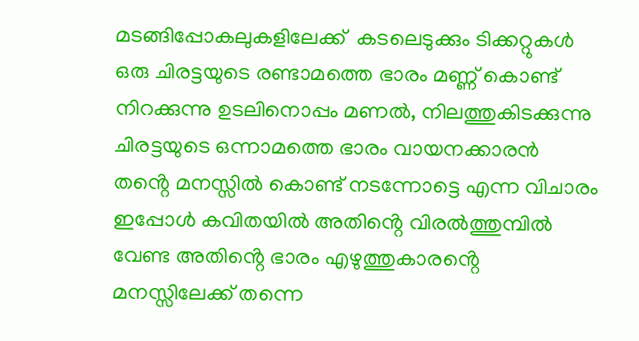മടങ്ങിപ്പോകലുകളിലേക്ക്  കടലെടുക്കും ടിക്കറ്റുകൾ ഒരു ചിരട്ടയുടെ രണ്ടാമത്തെ ഭാരം മണ്ണ് കൊണ്ട് നിറക്കുന്നു ഉടലിനൊപ്പം മണൽ, നിലത്തുകിടക്കുന്നു ചിരട്ടയുടെ ഒന്നാമത്തെ ഭാരം വായനക്കാരൻ  തൻ്റെ മനസ്സിൽ കൊണ്ട് നടന്നോട്ടെ എന്ന വിചാരം ഇപ്പോൾ കവിതയിൽ അതിൻ്റെ വിരൽത്തുമ്പിൽ വേണ്ട അതിൻ്റെ ഭാരം എഴുത്തുകാരൻ്റെ മനസ്സിലേക്ക് തന്നെ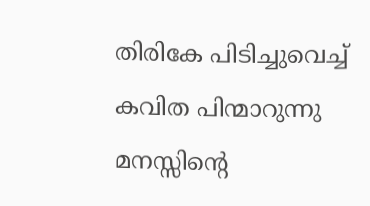തിരികേ പിടിച്ചുവെച്ച് കവിത പിന്മാറുന്നു മനസ്സിൻ്റെ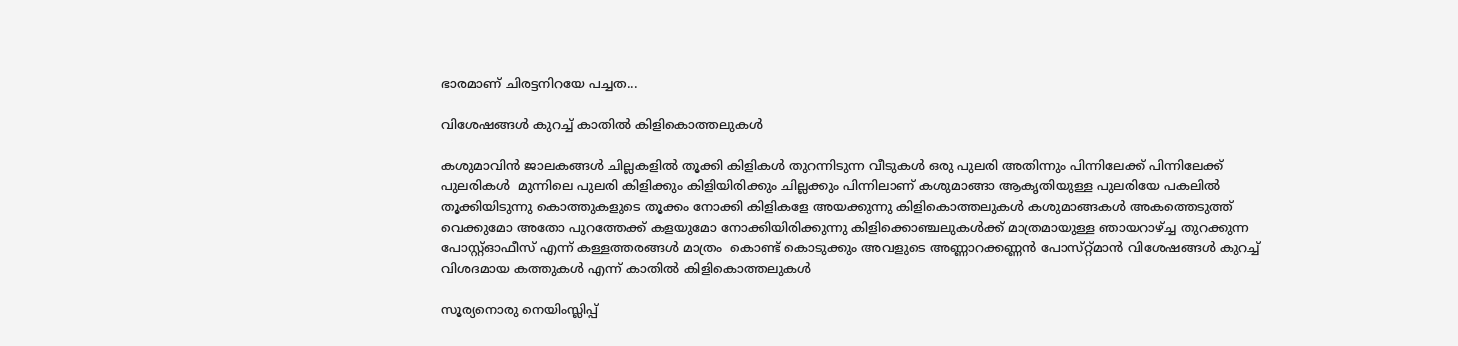ഭാരമാണ് ചിരട്ടനിറയേ പച്ചത...

വിശേഷങ്ങൾ കുറച്ച് കാതിൽ കിളികൊത്തലുകൾ

കശുമാവിൻ ജാലകങ്ങൾ ചില്ലകളിൽ തൂക്കി കിളികൾ തുറന്നിടുന്ന വീടുകൾ ഒരു പുലരി അതിന്നും പിന്നിലേക്ക് പിന്നിലേക്ക് പുലരികൾ  മുന്നിലെ പുലരി കിളിക്കും കിളിയിരിക്കും ചില്ലക്കും പിന്നിലാണ് കശുമാങ്ങാ ആകൃതിയുള്ള പുലരിയേ പകലിൽ തൂക്കിയിടുന്നു കൊത്തുകളുടെ തൂക്കം നോക്കി കിളികളേ അയക്കുന്നു കിളികൊത്തലുകൾ കശുമാങ്ങകൾ അകത്തെടുത്ത് വെക്കുമോ അതോ പുറത്തേക്ക് കളയുമോ നോക്കിയിരിക്കുന്നു കിളിക്കൊഞ്ചലുകൾക്ക് മാത്രമായുള്ള ഞായറാഴ്ച്ച തുറക്കുന്ന പോസ്റ്റ്ഓഫീസ് എന്ന് കള്ളത്തരങ്ങൾ മാത്രം  കൊണ്ട് കൊടുക്കും അവളുടെ അണ്ണാറക്കണ്ണൻ പോസ്‌റ്റ്മാൻ വിശേഷങ്ങൾ കുറച്ച് വിശദമായ കത്തുകൾ എന്ന് കാതിൽ കിളികൊത്തലുകൾ

സൂര്യനൊരു നെയിംസ്ലിപ്പ്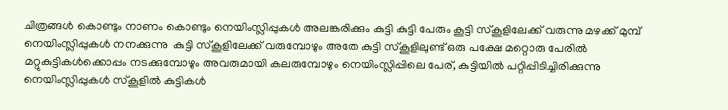ചിത്രങ്ങൾ കൊണ്ടും നാണം കൊണ്ടും നെയിംസ്ലിപ്പുകൾ അലങ്കരിക്കും കുട്ടി കുട്ടി പേരും കൂട്ടി സ്‌കൂളിലേക്ക് വരുന്നു മഴക്ക് മുമ്പ് നെയിംസ്ലിപ്പുകൾ നനക്കുന്നു  കുട്ടി സ്കൂളിലേക്ക് വരുമ്പോഴും അതേ കുട്ടി സ്‌കൂളിലുണ്ട് ഒരു പക്ഷേ മറ്റൊരു പേരിൽ മറ്റുകുട്ടികൾക്കൊപ്പം നടക്കുമ്പോഴും അവരുമായി കലരുമ്പോഴും നെയിംസ്ലിപ്പിലെ പേര്, കുട്ടിയിൽ പറ്റിപ്പിടിച്ചിരിക്കുന്നു നെയിംസ്ലിപ്പുകൾ സ്‌കൂളിൽ കുട്ടികൾ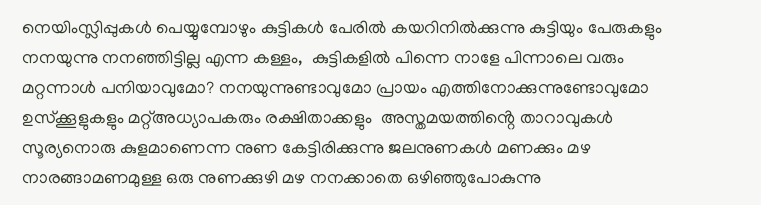നെയിംസ്ലിപ്പുകൾ പെയ്യുമ്പോഴും കുട്ടികൾ പേരിൽ കയറിനിൽക്കുന്നു കുട്ടിയും പേരുകളും നനയുന്നു നനഞ്ഞിട്ടില്ല എന്ന കള്ളം,  കുട്ടികളിൽ പിന്നെ നാളേ പിന്നാലെ വരും മറ്റന്നാൾ പനിയാവുമോ? നനയുന്നുണ്ടാവുമോ പ്രായം എത്തിനോക്കുന്നുണ്ടോവുമോ ഉസ്‌ക്കൂളുകളും മറ്റ്അധ്യാപകരും രക്ഷിതാക്കളും  അസ്തമയത്തിൻ്റെ താറാവുകൾ സൂര്യനൊരു കുളമാണെന്ന നുണ കേട്ടിരിക്കുന്നു ജലനുണകൾ മണക്കും മഴ നാരങ്ങാമണമുള്ള ഒരു നുണക്കുഴി മഴ നനക്കാതെ ഒഴിഞ്ഞുപോകുന്നു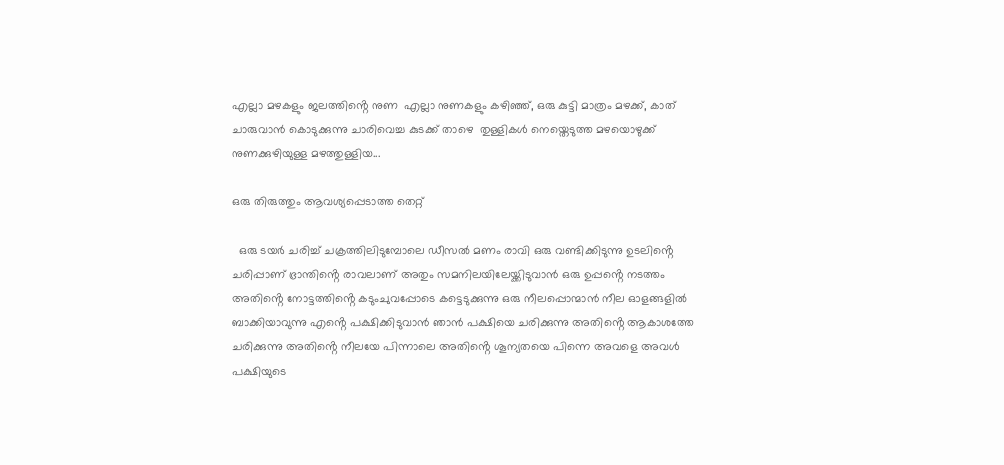എല്ലാ മഴകളും ജലത്തിൻ്റെ നുണ  എല്ലാ നുണകളും കഴിഞ്ഞ്, ഒരു കുട്ടി മാത്രം മഴക്ക്, കാത് ചാരുവാൻ കൊടുക്കുന്നു ചാരിവെച്ച കുടക്ക് താഴെ  തുള്ളികൾ നെയ്തെടുത്ത മഴയൊഴുക്ക് നുണക്കുഴിയുള്ള മഴത്തുള്ളിയ...

ഒരു തിരുത്തും ആവശ്യപ്പെടാത്ത തെറ്റ്

  ഒരു ടയർ ചരിച്ച് ചക്രത്തിലിടുമ്പോലെ ഡീസൽ മണം രാവി ഒരു വണ്ടിക്കിടുന്നു ഉടലിൻ്റെ ചരിപ്പാണ് ഭ്രാന്തിൻ്റെ രാവലാണ് അതും സമനിലയിലേയ്ക്കിടുവാൻ ഒരു ഉപ്പൻ്റെ നടത്തം അതിൻ്റെ നോട്ടത്തിൻ്റെ കടുംചുവപ്പോടെ കട്ടെടുക്കുന്നു ഒരു നീലപ്പൊന്മാൻ നീല ഓളങ്ങളിൽ ബാക്കിയാവുന്നു എൻ്റെ പക്ഷിക്കിടുവാൻ ഞാൻ പക്ഷിയെ ചരിക്കുന്നു അതിൻ്റെ ആകാശത്തേ ചരിക്കുന്നു അതിൻ്റെ നീലയേ പിന്നാലെ അതിൻ്റെ ശൂന്യതയെ പിന്നെ അവളെ അവൾ പക്ഷിയുടെ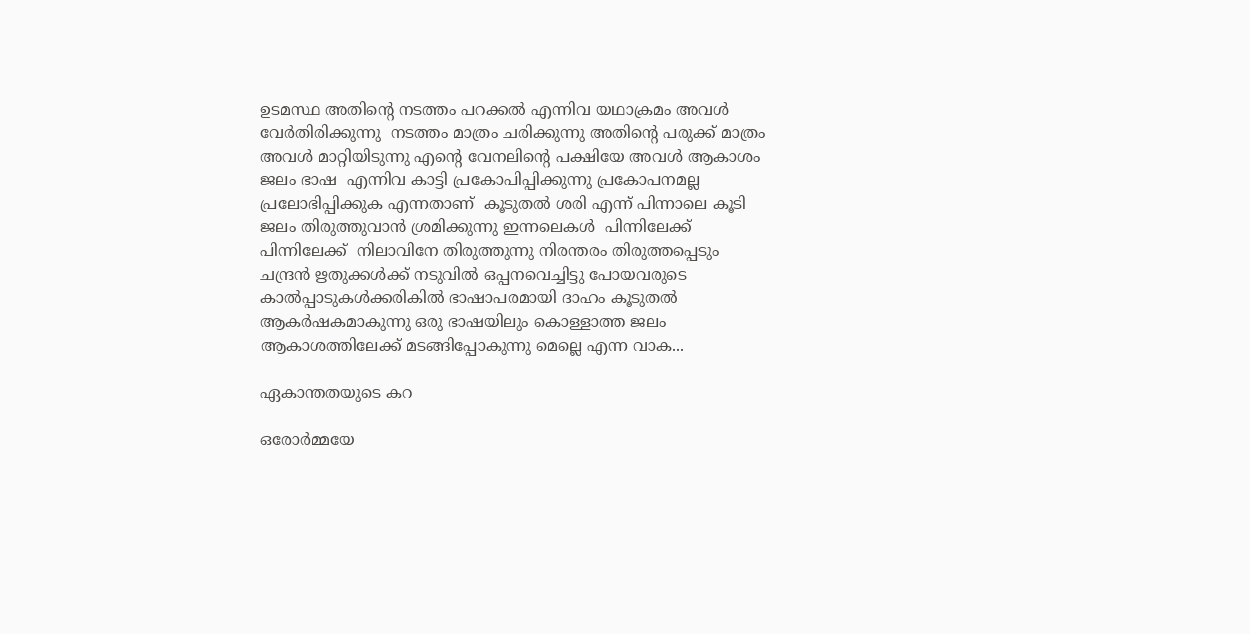ഉടമസ്ഥ അതിൻ്റെ നടത്തം പറക്കൽ എന്നിവ യഥാക്രമം അവൾ വേർതിരിക്കുന്നു  നടത്തം മാത്രം ചരിക്കുന്നു അതിൻ്റെ പരുക്ക് മാത്രം അവൾ മാറ്റിയിടുന്നു എൻ്റെ വേനലിൻ്റെ പക്ഷിയേ അവൾ ആകാശം ജലം ഭാഷ  എന്നിവ കാട്ടി പ്രകോപിപ്പിക്കുന്നു പ്രകോപനമല്ല പ്രലോഭിപ്പിക്കുക എന്നതാണ്  കൂടുതൽ ശരി എന്ന് പിന്നാലെ കൂടി ജലം തിരുത്തുവാൻ ശ്രമിക്കുന്നു ഇന്നലെകൾ  പിന്നിലേക്ക് പിന്നിലേക്ക്  നിലാവിനേ തിരുത്തുന്നു നിരന്തരം തിരുത്തപ്പെടും ചന്ദ്രൻ ഋതുക്കൾക്ക് നടുവിൽ ഒപ്പനവെച്ചിട്ടു പോയവരുടെ കാൽപ്പാടുകൾക്കരികിൽ ഭാഷാപരമായി ദാഹം കൂടുതൽ ആകർഷകമാകുന്നു ഒരു ഭാഷയിലും കൊള്ളാത്ത ജലം ആകാശത്തിലേക്ക് മടങ്ങിപ്പോകുന്നു മെല്ലെ എന്ന വാക...

ഏകാന്തതയുടെ കറ

ഒരോർമ്മയേ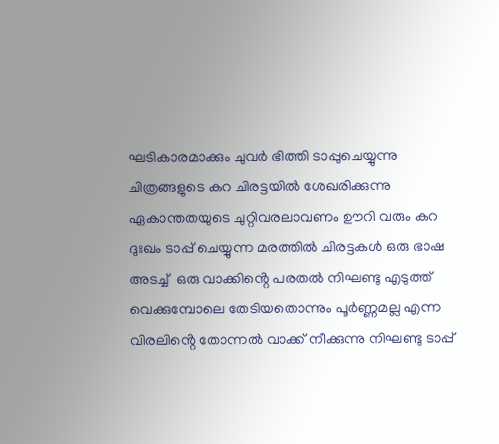ഘടികാരമാക്കും ചുവർ ഭിത്തി ടാപ്പുചെയ്യുന്നു ചിത്രങ്ങളുടെ കറ ചിരട്ടയിൽ ശേഖരിക്കുന്നു ഏകാന്തതയുടെ ചുറ്റിവരലാവണം ഊറി വരും കറ ദുഃഖം ടാപ്പ് ചെയ്യുന്ന മരത്തിൽ ചിരട്ടകൾ ഒരു ഭാഷ അടച്ച്  ഒരു വാക്കിൻ്റെ പരതൽ നിഘണ്ടു എടുത്ത് വെക്കുമ്പോലെ തേടിയതൊന്നും പൂർണ്ണമല്ല എന്ന വിരലിൻ്റെ തോന്നൽ വാക്ക് നീക്കുന്നു നിഘണ്ടു ടാപ്പ്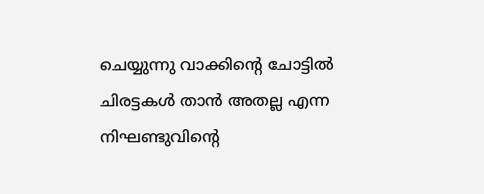ചെയ്യുന്നു വാക്കിൻ്റെ ചോട്ടിൽ ചിരട്ടകൾ താൻ അതല്ല എന്ന നിഘണ്ടുവിൻ്റെ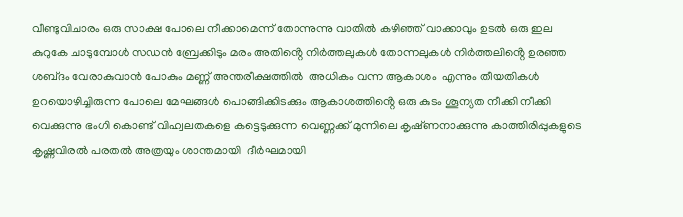വീണ്ടുവിചാരം ഒരു സാക്ഷ പോലെ നീക്കാമെന്ന് തോന്നുന്നു വാതിൽ കഴിഞ്ഞ് വാക്കാവും ഉടൽ ഒരു ഇല കുറുകേ ചാടുമ്പോൾ സഡൻ ബ്രേക്കിടും മരം അതിൻ്റെ നിർത്തലുകൾ തോന്നലുകൾ നിർത്തലിൻ്റെ ഉരഞ്ഞ ശബ്‌ദം വേരാകുവാൻ പോകും മണ്ണ് അന്തരീക്ഷത്തിൽ  അധികം വന്ന ആകാശം  എന്നും തീയതികൾ ഉറയൊഴിച്ചിരുന്ന പോലെ മേഘങ്ങൾ പൊങ്ങിക്കിടക്കും ആകാശത്തിൻ്റെ ഒരു കുടം ശൂന്യത നീക്കി നീക്കി വെക്കുന്നു ഭംഗി കൊണ്ട് വിഹ്വലതകളെ കട്ടെടുക്കുന്ന വെണ്ണക്ക് മുന്നിലെ കൃഷ്‌ണനാക്കുന്നു കാത്തിരിപ്പുകളുടെ കൃഷ്ണവിരൽ പരതൽ അത്രയും ശാന്തമായി  ദീർഘമായി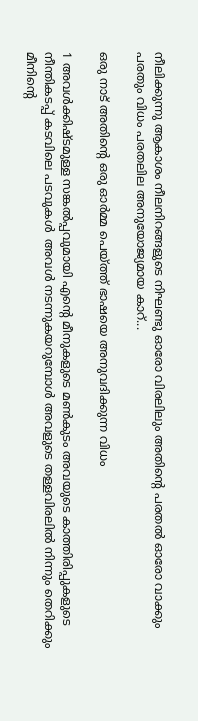നീലിക്കുന്നു ആകാശം നീലനിറങ്ങളുടെ നിഘണ്ടു ഓരോ വിരലിലും അതിൻ്റെ പരതൽ ഓരോ വാക്കും പരതും വിധം പരതലില അനുയോജ്യമായ കാറ്...

ഒരു നാട് അതിൻ്റെ ഒരു ഓർമ്മ പെയ്ത്ത് ഭാഷയെ അനുവദിക്കുന്ന വിധം

1 അവൾക്കിഷ്ടമുള്ള സങ്കൽപ്പവുമായി എൻ്റെ മീനുകളുടെ മൺകുടം അവയുടെ കാത്തിരിപ്പുകളുടെ നീന്തികടപ്പ് കടവിലെ പടവുകൾ  അവൾ നടന്നുകയറുമ്പോൾ അവളുടെ തള്ളവിരലിൽ നിന്നും തെറിക്കും  മീനിൻ്റെ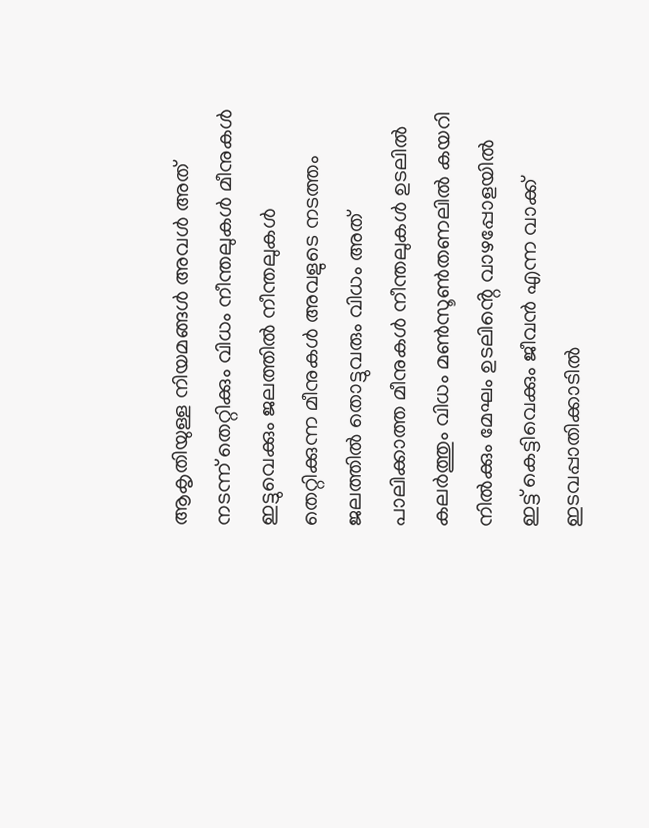ആകൃതിയുള്ള നിയമങ്ങൾ അവൾ അത് നടന്ന് തെറ്റിക്കും വിധം നീന്തലുകൾ മീനുകൾ ഇട്ടുവെക്കും ജലത്തിൽ നീന്തലുകൾ തെറ്റിക്കുന്ന മീനുകൾ അവളുടെ നടത്തം ജലത്തിൽ തൊട്ടുവരും വിധം അത് പാലിക്കാത്ത മീനുകൾ നീന്തലുകൾ ഉടലിൽ കലർത്തും വിധം മൺസൂൺതണലിൽ കയറി നിൽക്കും മേഘം ഉടലിൻ്റെ വാഴപ്പോളയിൽ ഇട്ട് കെട്ടിവെക്കും ജീവൻ എന്ന വാക്ക് ഇടവപ്പാതിക്കാടിൽ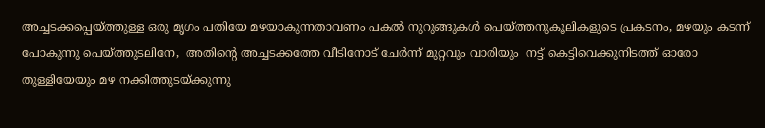അച്ചടക്കപ്പെയ്ത്തുള്ള ഒരു മൃഗം പതിയേ മഴയാകുന്നതാവണം പകൽ നുറുങ്ങുകൾ പെയ്ത്തനുകൂലികളുടെ പ്രകടനം, മഴയും കടന്ന് പോകുന്നു പെയ്ത്തുടലിനേ,  അതിൻ്റെ അച്ചടക്കത്തേ വീടിനോട് ചേർന്ന് മുറ്റവും വാരിയും  നട്ട് കെട്ടിവെക്കുനിടത്ത് ഓരോ തുള്ളിയേയും മഴ നക്കിത്തുടയ്ക്കുന്നു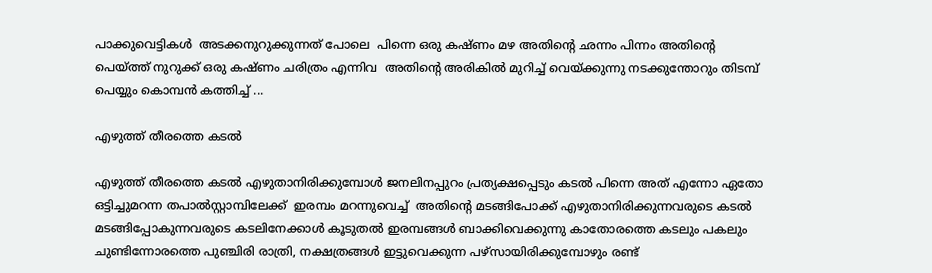പാക്കുവെട്ടികൾ  അടക്കനുറുക്കുന്നത് പോലെ  പിന്നെ ഒരു കഷ്ണം മഴ അതിൻ്റെ ഛന്നം പിന്നം അതിൻ്റെ പെയ്ത്ത് നുറുക്ക് ഒരു കഷ്‌ണം ചരിത്രം എന്നിവ  അതിൻ്റെ അരികിൽ മുറിച്ച് വെയ്ക്കുന്നു നടക്കുന്തോറും തിടമ്പ് പെയ്യും കൊമ്പൻ കത്തിച്ച് ...

എഴുത്ത് തീരത്തെ കടൽ

എഴുത്ത് തീരത്തെ കടൽ എഴുതാനിരിക്കുമ്പോൾ ജനലിനപ്പുറം പ്രത്യക്ഷപ്പെടും കടൽ പിന്നെ അത് എന്നോ ഏതോ  ഒട്ടിച്ചുമറന്ന തപാൽസ്റ്റാമ്പിലേക്ക്  ഇരമ്പം മറന്നുവെച്ച്  അതിൻ്റെ മടങ്ങിപോക്ക് എഴുതാനിരിക്കുന്നവരുടെ കടൽ മടങ്ങിപ്പോകുന്നവരുടെ കടലിനേക്കാൾ കൂടുതൽ ഇരമ്പങ്ങൾ ബാക്കിവെക്കുന്നു കാതോരത്തെ കടലും പകലും ചുണ്ടിന്നോരത്തെ പുഞ്ചിരി രാത്രി, നക്ഷത്രങ്ങൾ ഇട്ടുവെക്കുന്ന പഴ്‌സായിരിക്കുമ്പോഴും രണ്ട്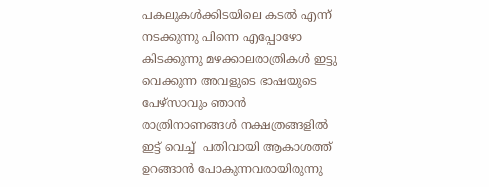പകലുകൾക്കിടയിലെ കടൽ എന്ന് നടക്കുന്നു പിന്നെ എപ്പോഴോ കിടക്കുന്നു മഴക്കാലരാത്രികൾ ഇട്ടു വെക്കുന്ന അവളുടെ ഭാഷയുടെ പേഴ്സാവും ഞാൻ രാത്രിനാണങ്ങൾ നക്ഷത്രങ്ങളിൽ ഇട്ട് വെച്ച്  പതിവായി ആകാശത്ത് ഉറങ്ങാൻ പോകുന്നവരായിരുന്നു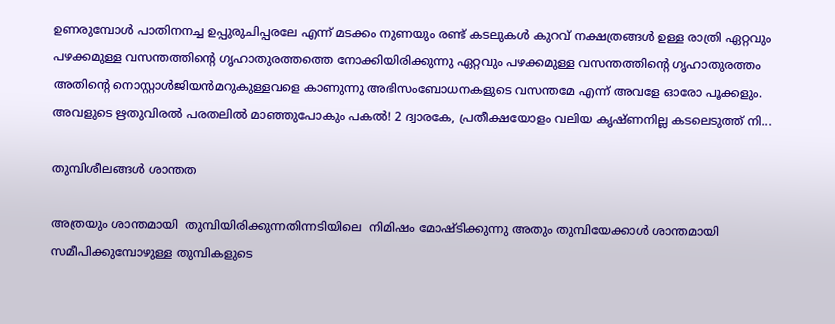ഉണരുമ്പോൾ പാതിനനച്ച ഉപ്പുരുചിപ്പരലേ എന്ന് മടക്കം നുണയും രണ്ട് കടലുകൾ കുറവ് നക്ഷത്രങ്ങൾ ഉള്ള രാത്രി ഏറ്റവും പഴക്കമുള്ള വസന്തത്തിൻ്റെ ഗൃഹാതുരത്തത്തെ നോക്കിയിരിക്കുന്നു ഏറ്റവും പഴക്കമുള്ള വസന്തത്തിൻ്റെ ഗൃഹാതുരത്തം അതിൻ്റെ നൊസ്റ്റാൾജിയൻമറുകുള്ളവളെ കാണുന്നു അഭിസംബോധനകളുടെ വസന്തമേ എന്ന് അവളേ ഓരോ പൂക്കളും. അവളുടെ ഋതുവിരൽ പരതലിൽ മാഞ്ഞുപോകും പകൽ! 2 ദ്വാരകേ, പ്രതീക്ഷയോളം വലിയ കൃഷ്‌ണനില്ല കടലെടുത്ത് നി...

തുമ്പിശീലങ്ങൾ ശാന്തത

അത്രയും ശാന്തമായി  തുമ്പിയിരിക്കുന്നതിന്നടിയിലെ  നിമിഷം മോഷ്ടിക്കുന്നു അതും തുമ്പിയേക്കാൾ ശാന്തമായി സമീപിക്കുമ്പോഴുള്ള തുമ്പികളുടെ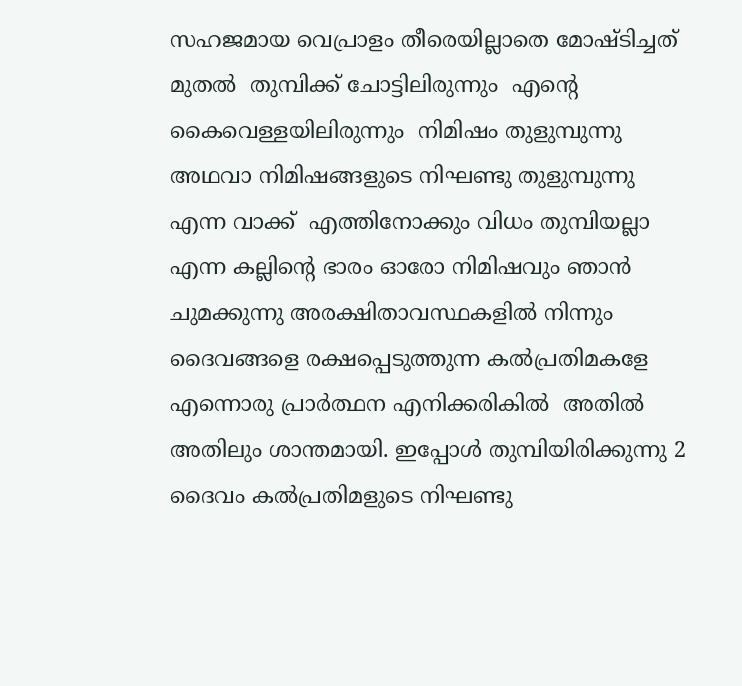സഹജമായ വെപ്രാളം തീരെയില്ലാതെ മോഷ്ടിച്ചത് മുതൽ  തുമ്പിക്ക് ചോട്ടിലിരുന്നും  എൻ്റെ കൈവെള്ളയിലിരുന്നും  നിമിഷം തുളുമ്പുന്നു അഥവാ നിമിഷങ്ങളുടെ നിഘണ്ടു തുളുമ്പുന്നു എന്ന വാക്ക്  എത്തിനോക്കും വിധം തുമ്പിയല്ലാ എന്ന കല്ലിൻ്റെ ഭാരം ഓരോ നിമിഷവും ഞാൻ ചുമക്കുന്നു അരക്ഷിതാവസ്ഥകളിൽ നിന്നും ദൈവങ്ങളെ രക്ഷപ്പെടുത്തുന്ന കൽപ്രതിമകളേ എന്നൊരു പ്രാർത്ഥന എനിക്കരികിൽ  അതിൽ അതിലും ശാന്തമായി. ഇപ്പോൾ തുമ്പിയിരിക്കുന്നു 2 ദൈവം കൽപ്രതിമളുടെ നിഘണ്ടു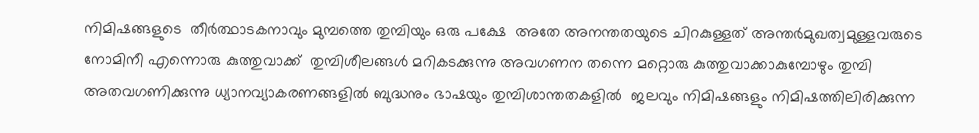നിമിഷങ്ങളുടെ  തീർത്ഥാടകനാവും മുമ്പത്തെ തുമ്പിയും ഒരു പക്ഷേ  അതേ അനന്തതയുടെ ചിറകുള്ളത് അന്തർമുഖത്വമുള്ളവരുടെ നോമിനീ എന്നൊരു കുത്തുവാക്ക്  തുമ്പിശീലങ്ങൾ മറികടക്കുന്നു അവഗണന തന്നെ മറ്റൊരു കുത്തുവാക്കാകുമ്പോഴും തുമ്പി അതവഗണിക്കുന്നു ധ്യാനവ്യാകരണങ്ങളിൽ ബുദ്ധനും ഭാഷയും തുമ്പിശാന്തതകളിൽ  ജലവും നിമിഷങ്ങളും നിമിഷത്തിലിരിക്കുന്ന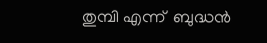തുമ്പി എന്ന്  ബുദ്ധൻ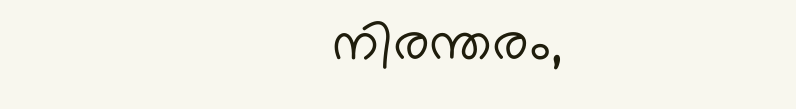നിരന്തരം,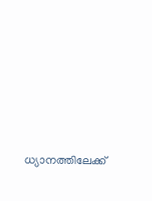ധ്യാനത്തിലേക്ക്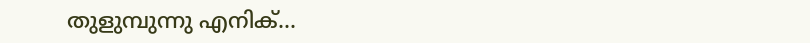തുളുമ്പുന്നു എനിക്...